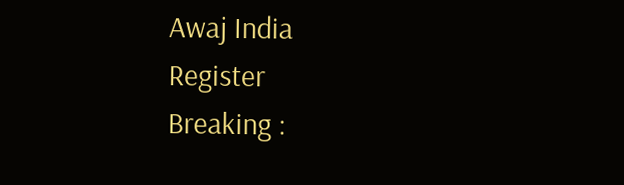Awaj India
Register
Breaking :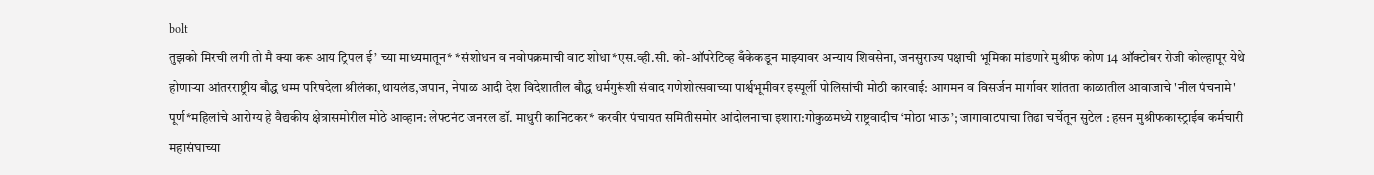bolt
तुझको मिरची लगी तो मै क्या करू आय ट्रिपल ई’ च्या माध्यमातून* *संशोधन व नवोपक्रमाची वाट शोधा*एस.व्ही.सी. को-ऑपरेटिव्ह बँकेकडून माझ्यावर अन्याय शिवसेना, जनसुराज्य पक्षाची भूमिका मांडणारे मुश्रीफ कोण 14 ऑक्टोबर रोजी कोल्हापूर येथे होणाऱ्या आंतरराष्ट्रीय बौद्ध धम्म परिषदेला श्रीलंका,थायलंड,जपान, नेपाळ आदी देश विदेशातील बौद्ध धर्मगुरूंशी संवाद गणेशोत्सवाच्या पार्श्वभूमीवर इस्पूर्ली पोलिसांची मोठी कारवाई: आगमन व विसर्जन मार्गावर शांतता काळातील आवाजाचे 'नील पंचनामे' पूर्ण*महिलांचे आरोग्य हे वैद्यकीय क्षेत्रासमोरील मोठे आव्हान: लेफ्टनंट जनरल डॉ. माधुरी कानिटकर* करवीर पंचायत समितीसमोर आंदोलनाचा इशारा:गोकुळमध्ये राष्ट्रवादीच ‘मोठा भाऊ’; जागावाटपाचा तिढा चर्चेतून सुटेल : हसन मुश्रीफकास्ट्राईब कर्मचारी महासंघाच्या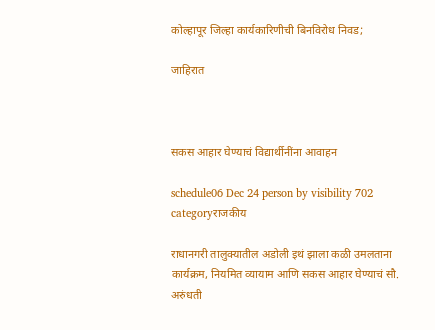कोल्हापूर जिल्हा कार्यकारिणीची बिनविरोध निवड;

जाहिरात



सकस आहार घेण्याचं विद्यार्थीनींना आवाहन

schedule06 Dec 24 person by visibility 702 categoryराजकीय

राधानगरी तालुक्यातील अडोली इथं झाला कळी उमलताना कार्यक्रम, नियमित व्यायाम आणि सकस आहार घेण्याचं सौ. अरुंधती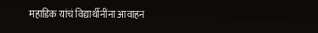महाडिक यांचं विद्यार्थीनींना आवाहन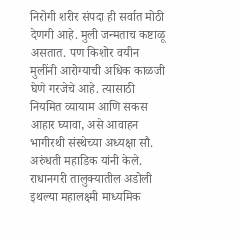निरोगी शरीर संपदा ही सर्वात मोठी देणगी आहे. मुली जन्मताच कष्टाळू असतात. पण किशोर वयीन मुलींनी आरोग्याची अधिक काळजी घेणे गरजेचे आहे. त्यासाठी नियमित व्यायाम आणि सकस आहार घ्यावा, असे आवाहन भागीरथी संस्थेच्या अध्यक्षा सौ. अरुंधती महाडिक यांनी केले. राधानगरी तालुक्यातील अडोली इथल्या महालक्ष्मी माध्यमिक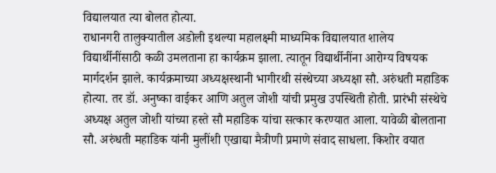विद्यालयात त्या बोलत होत्या.
राधानगरी तालुक्यातील अडोली इथल्या महालक्ष्मी माध्यमिक विद्यालयात शालेय विद्यार्थीनींसाठी कळी उमलताना हा कार्यक्रम झाला. त्यातून विद्यार्थीनींना आरोग्य विषयक मार्गदर्शन झाले. कार्यक्रमाच्या अध्यक्षस्थानी भागीरथी संस्थेच्या अध्यक्षा सौ. अरुंधती महाडिक होत्या. तर डॉ. अनुष्का वाईकर आणि अतुल जोशी यांची प्रमुख उपस्थिती होती. प्रारंभी संस्थेचे अध्यक्ष अतुल जोशी यांच्या हस्ते सौ महाडिक यांचा सत्कार करण्यात आला. यावेळी बोलताना सौ. अरुंधती महाडिक यांनी मुलींशी एखाद्या मैत्रीणी प्रमाणे संवाद साधला. किशोर वयात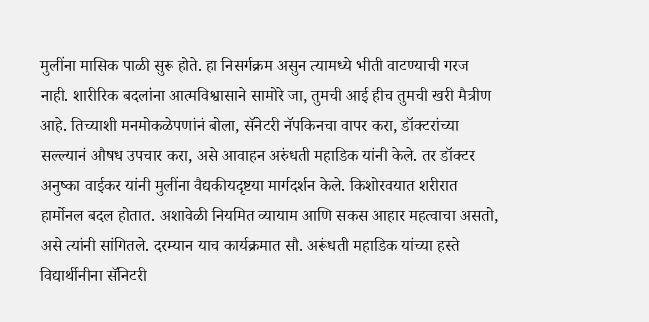मुलींना मासिक पाळी सुरू होते. हा निसर्गक्रम असुन त्यामध्ये भीती वाटण्याची गरज नाही. शारीरिक बदलांना आत्मविश्वासाने सामोरे जा, तुमची आई हीच तुमची खरी मैत्रीण आहे. तिच्याशी मनमोकळेपणांनं बोला, सॅनेटरी नॅपकिनचा वापर करा, डॉक्टरांच्या सल्ल्यानं औषध उपचार करा, असे आवाहन अरुंधती महाडिक यांनी केले. तर डॉक्टर अनुष्का वाईकर यांनी मुलींना वैद्यकीयदृष्टया मार्गदर्शन केले. किशोरवयात शरीरात हार्मोनल बदल होतात. अशावेळी नियमित व्यायाम आणि सकस आहार महत्वाचा असतो, असे त्यांनी सांगितले. दरम्यान याच कार्यक्रमात सौ. अरूंधती महाडिक यांच्या हस्ते विद्यार्थीनीना सॅनिटरी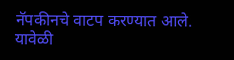नॅपकीनचे वाटप करण्यात आले. यावेळी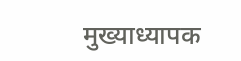मुख्याध्यापक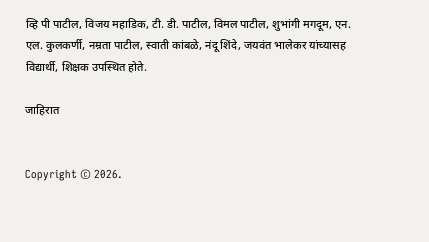व्हि पी पाटील, विजय महाडिक, टी. डी. पाटील, विमल पाटील, शुभांगी मगदूम, एन. एल. कुलकर्णी, नम्रता पाटील, स्वाती कांबळे, नंदू शिंदे, जयवंत भालेकर यांच्यासह विद्यार्थी, शिक्षक उपस्थित होते.

जाहिरात


Copyright © 2026.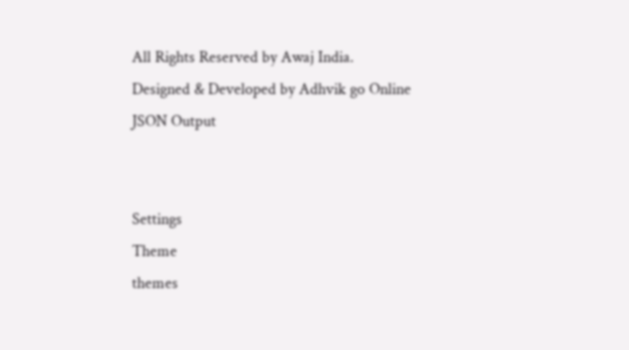All Rights Reserved by Awaj India.
Designed & Developed by Adhvik go Online
JSON Output


Settings
Theme
themes